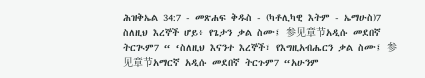ሕዝቅኤል 34:7 - መጽሐፍ ቅዱስ - (ካቶሊካዊ እትም - ኤማሁስ)7 ስለዚህ እረኞች ሆይ፥ የጌታን ቃል ስሙ፤ 参见章节አዲሱ መደበኛ ትርጒም7 “ ‘ስለዚህ እናንተ እረኞች፣ የእግዚአብሔርን ቃል ስሙ፤ 参见章节አማርኛ አዲሱ መደበኛ ትርጉም7 “አሁንም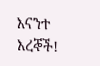እናንተ እረኞች!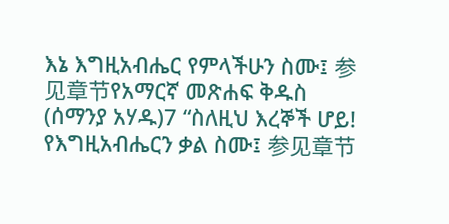እኔ እግዚአብሔር የምላችሁን ስሙ፤ 参见章节የአማርኛ መጽሐፍ ቅዱስ (ሰማንያ አሃዱ)7 “ስለዚህ እረኞች ሆይ! የእግዚአብሔርን ቃል ስሙ፤ 参见章节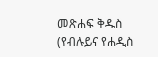መጽሐፍ ቅዱስ (የብሉይና የሐዲስ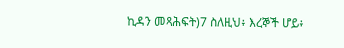ኪዳን መጻሕፍት)7 ስለዚህ፥ እረኞች ሆይ፥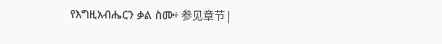የእግዚአብሔርን ቃል ስሙ፥ 参见章节 |